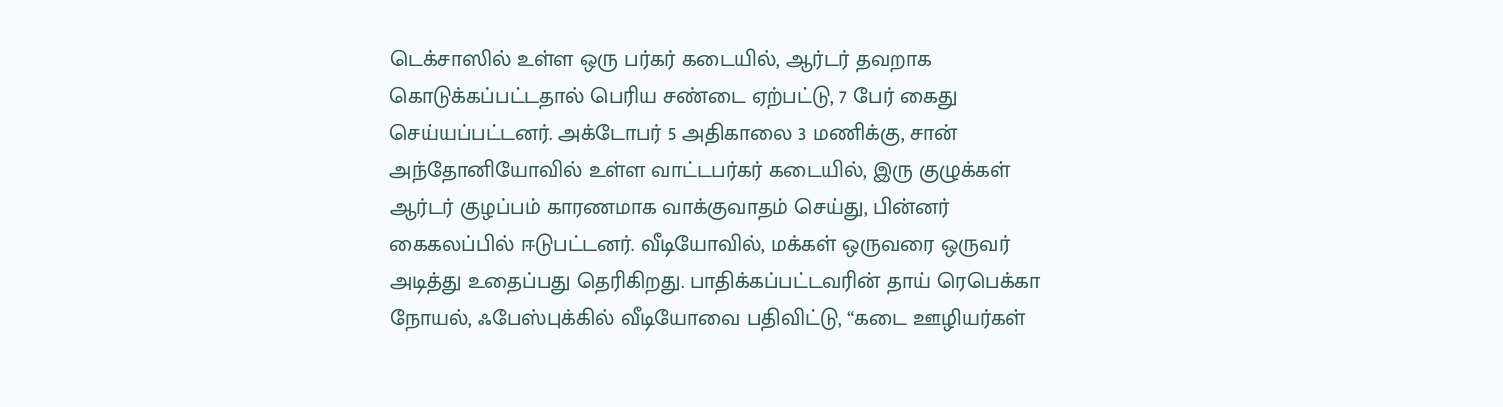டெக்சாஸில் உள்ள ஒரு பர்கர் கடையில், ஆர்டர் தவறாக கொடுக்கப்பட்டதால் பெரிய சண்டை ஏற்பட்டு, 7 பேர் கைது செய்யப்பட்டனர். அக்டோபர் 5 அதிகாலை 3 மணிக்கு, சான் அந்தோனியோவில் உள்ள வாட்டபர்கர் கடையில், இரு குழுக்கள் ஆர்டர் குழப்பம் காரணமாக வாக்குவாதம் செய்து, பின்னர் கைகலப்பில் ஈடுபட்டனர். வீடியோவில், மக்கள் ஒருவரை ஒருவர் அடித்து உதைப்பது தெரிகிறது. பாதிக்கப்பட்டவரின் தாய் ரெபெக்கா நோயல், ஃபேஸ்புக்கில் வீடியோவை பதிவிட்டு, “கடை ஊழியர்கள்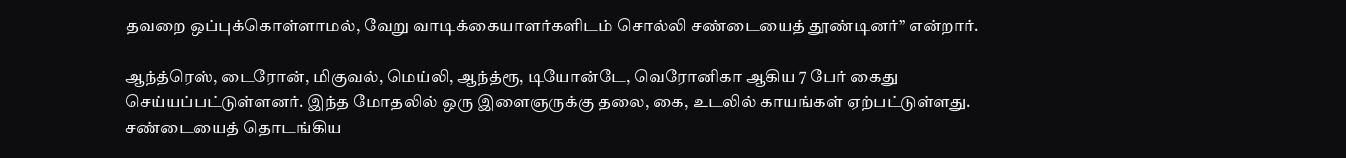தவறை ஒப்புக்கொள்ளாமல், வேறு வாடிக்கையாளர்களிடம் சொல்லி சண்டையைத் தூண்டினர்” என்றார்.

ஆந்த்ரெஸ், டைரோன், மிகுவல், மெய்லி, ஆந்த்ரூ, டியோன்டே, வெரோனிகா ஆகிய 7 பேர் கைது செய்யப்பட்டுள்ளனர். இந்த மோதலில் ஒரு இளைஞருக்கு தலை, கை, உடலில் காயங்கள் ஏற்பட்டுள்ளது. சண்டையைத் தொடங்கிய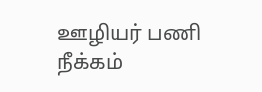ஊழியர் பணி நீக்கம்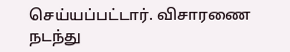செய்யப்பட்டார். விசாரணை நடந்து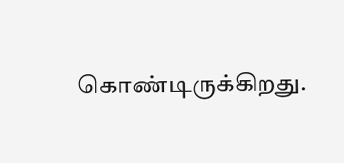கொண்டிருக்கிறது.